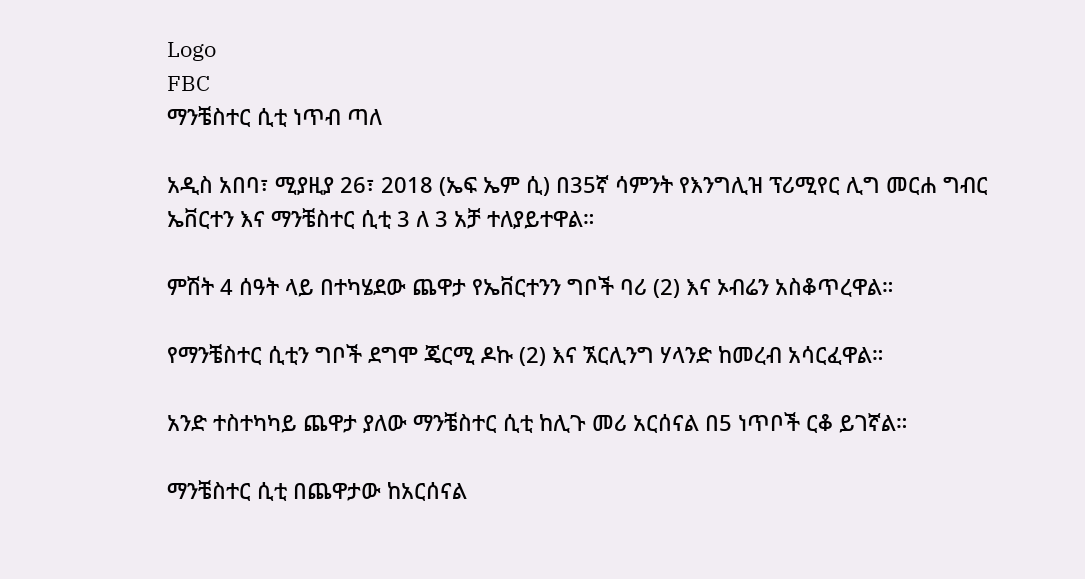Logo
FBC
ማንቼስተር ሲቲ ነጥብ ጣለ

አዲስ አበባ፣ ሚያዚያ 26፣ 2018 (ኤፍ ኤም ሲ) በ35ኛ ሳምንት የእንግሊዝ ፕሪሚየር ሊግ መርሐ ግብር ኤቨርተን እና ማንቼስተር ሲቲ 3 ለ 3 አቻ ተለያይተዋል።

ምሽት 4 ሰዓት ላይ በተካሄደው ጨዋታ የኤቨርተንን ግቦች ባሪ (2) እና ኦብሬን አስቆጥረዋል።

የማንቼስተር ሲቲን ግቦች ደግሞ ጄርሚ ዶኩ (2) እና ኧርሊንግ ሃላንድ ከመረብ አሳርፈዋል።

አንድ ተስተካካይ ጨዋታ ያለው ማንቼስተር ሲቲ ከሊጉ መሪ አርሰናል በ5 ነጥቦች ርቆ ይገኛል።

ማንቼስተር ሲቲ በጨዋታው ከአርሰናል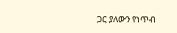ጋር ያለውን የነጥብ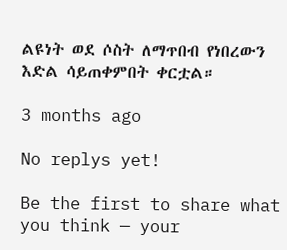ልዩነት ወደ ሶስት ለማጥበብ የነበረውን እድል ሳይጠቀምበት ቀርቷል።

3 months ago

No replys yet!

Be the first to share what you think — your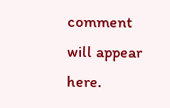comment will appear here.